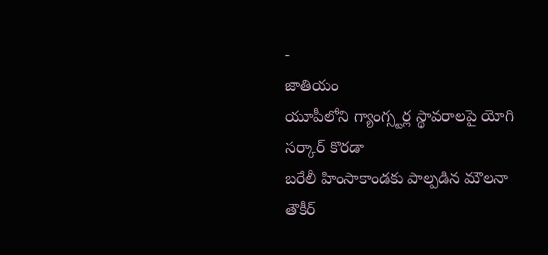-
జాతియం
యూపీలోని గ్యాంగ్స్టర్ల స్థావరాలపై యోగి సర్కార్ కొరడా
బరేలీ హింసాకాండకు పాల్పడిన మౌలనా తౌకీర్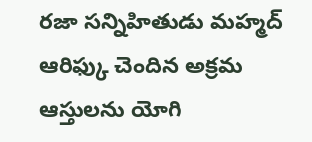రజా సన్నిహితుడు మహ్మద్ ఆరిఫ్కు చెందిన అక్రమ ఆస్తులను యోగి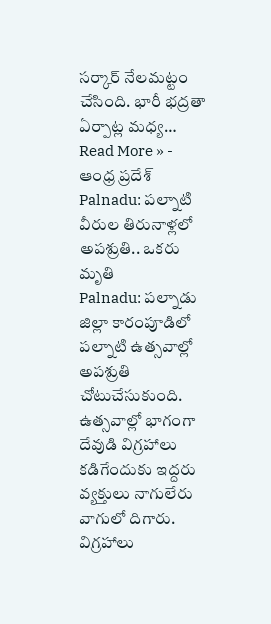సర్కార్ నేలమట్టం చేసింది. భారీ భద్రతా ఏర్పాట్ల మధ్య…
Read More » -
ఆంధ్ర ప్రదేశ్
Palnadu: పల్నాటి వీరుల తిరునాళ్లలో అపశ్రుతి.. ఒకరు మృతి
Palnadu: పల్నాడు జిల్లా కారంపూడిలో పల్నాటి ఉత్సవాల్లో అపశ్రుతి చోటుచేసుకుంది. ఉత్సవాల్లో భాగంగా దేవుడి విగ్రహాలు కడిగేందుకు ఇద్దరు వ్యక్తులు నాగులేరు వాగులో దిగారు. విగ్రహాలు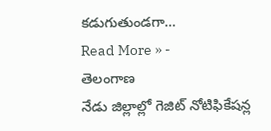కడుగుతుండగా…
Read More » -
తెలంగాణ
నేడు జిల్లాల్లో గెజిట్ నోటిఫికేషన్ల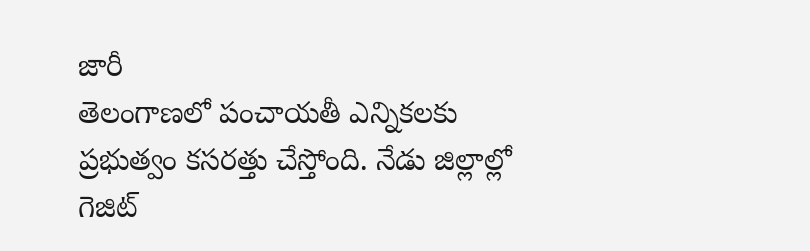జారీ
తెలంగాణలో పంచాయతీ ఎన్నికలకు ప్రభుత్వం కసరత్తు చేస్తోంది. నేడు జిల్లాల్లో గెజిట్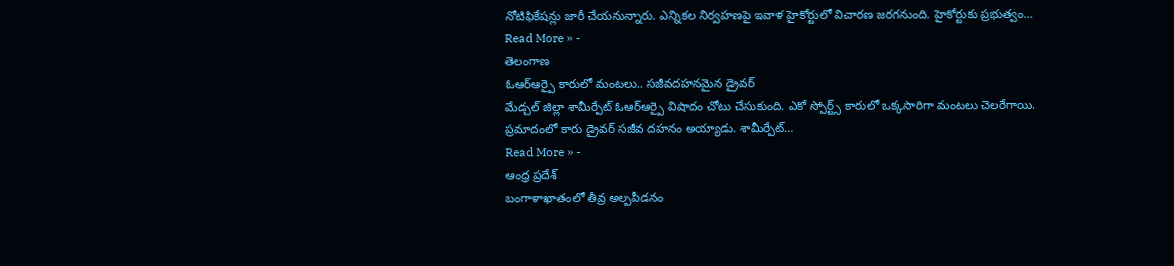నోటిఫికేషన్లు జారీ చేయనున్నారు. ఎన్నికల నిర్వహణపై ఇవాళ హైకోర్టులో విచారణ జరగనుంది. హైకోర్టుకు ప్రభుత్వం…
Read More » -
తెలంగాణ
ఓఆర్ఆర్పై కారులో మంటలు.. సజీవదహనమైన డ్రైవర్
మేడ్చల్ జిల్లా శామీర్పేట్ ఓఆర్ఆర్పై విషాదం చోటు చేసుకుంది. ఎకో స్పోర్ట్స్ కారులో ఒక్కసారిగా మంటలు చెలరేగాయి. ప్రమాదంలో కారు డ్రైవర్ సజీవ దహనం అయ్యాడు. శామీర్పేట్…
Read More » -
ఆంధ్ర ప్రదేశ్
బంగాళాఖాతంలో తీవ్ర అల్పపీడనం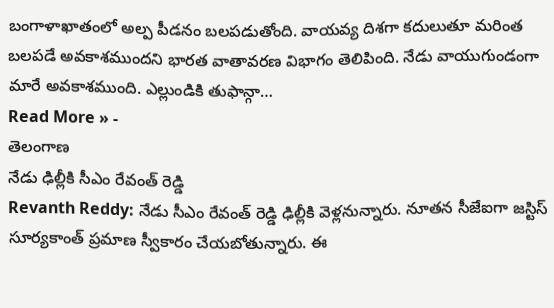బంగాళాఖాతంలో అల్ప పీడనం బలపడుతోంది. వాయవ్య దిశగా కదులుతూ మరింత బలపడే అవకాశముందని భారత వాతావరణ విభాగం తెలిపింది. నేడు వాయుగుండంగా మారే అవకాశముంది. ఎల్లుండికి తుఫాన్గా…
Read More » -
తెలంగాణ
నేడు ఢిల్లీకి సీఎం రేవంత్ రెడ్డి
Revanth Reddy: నేడు సీఎం రేవంత్ రెడ్డి ఢిల్లీకి వెళ్లనున్నారు. నూతన సీజేఐగా జస్టిస్ సూర్యకాంత్ ప్రమాణ స్వీకారం చేయబోతున్నారు. ఈ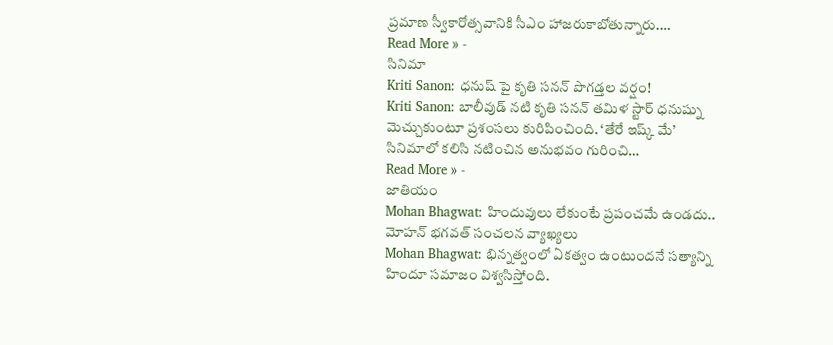ప్రమాణ స్వీకారోత్సవానికి సీఎం హాజరుకాబోతున్నారు.…
Read More » -
సినిమా
Kriti Sanon: ధనుష్ పై కృతి సనన్ పొగడ్తల వర్షం!
Kriti Sanon: బాలీవుడ్ నటి కృతి సనన్ తమిళ స్టార్ ధనుష్ను మెచ్చుకుంటూ ప్రశంసలు కురిపించింది. ‘తేరే ఇష్క్ మే’ సినిమాలో కలిసి నటించిన అనుభవం గురించి…
Read More » -
జాతియం
Mohan Bhagwat: హిందువులు లేకుంటే ప్రపంచమే ఉండదు.. మోహన్ భగవత్ సంచలన వ్యాఖ్యలు
Mohan Bhagwat: భిన్నత్వంలో ఏకత్వం ఉంటుందనే సత్యాన్ని హిందూ సమాజం విశ్వసిస్తోంది.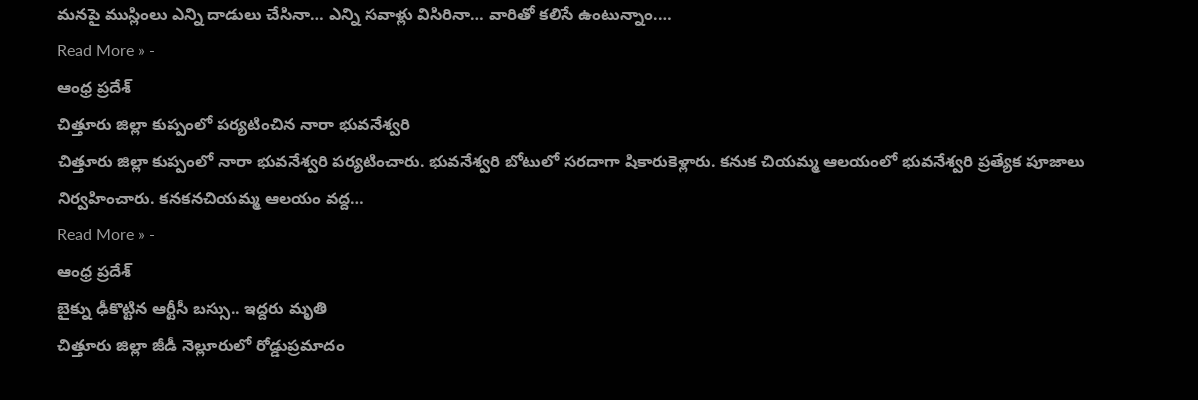మనపై ముస్లింలు ఎన్ని దాడులు చేసినా… ఎన్ని సవాళ్లు విసిరినా… వారితో కలిసే ఉంటున్నాం.…
Read More » -
ఆంధ్ర ప్రదేశ్
చిత్తూరు జిల్లా కుప్పంలో పర్యటించిన నారా భువనేశ్వరి
చిత్తూరు జిల్లా కుప్పంలో నారా భువనేశ్వరి పర్యటించారు. భువనేశ్వరి బోటులో సరదాగా షికారుకెళ్లారు. కనుక చియమ్మ ఆలయంలో భువనేశ్వరి ప్రత్యేక పూజాలు నిర్వహించారు. కనకనచియమ్మ ఆలయం వద్ద…
Read More » -
ఆంధ్ర ప్రదేశ్
బైక్ను ఢీకొట్టిన ఆర్టీసీ బస్సు.. ఇద్దరు మృతి
చిత్తూరు జిల్లా జీడీ నెల్లూరులో రోడ్డుప్రమాదం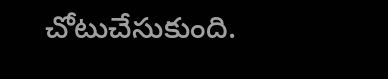చోటుచేసుకుంది.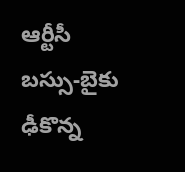ఆర్టీసీ బస్సు-బైకు ఢీకొన్న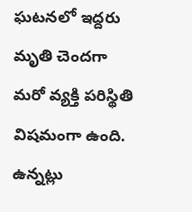ఘటనలో ఇద్దరు మృతి చెందగా మరో వ్యక్తి పరిస్థితి విషమంగా ఉంది. ఉన్నట్లు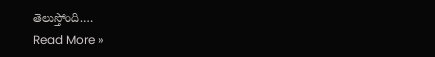తెలుస్తోంది.…
Read More »